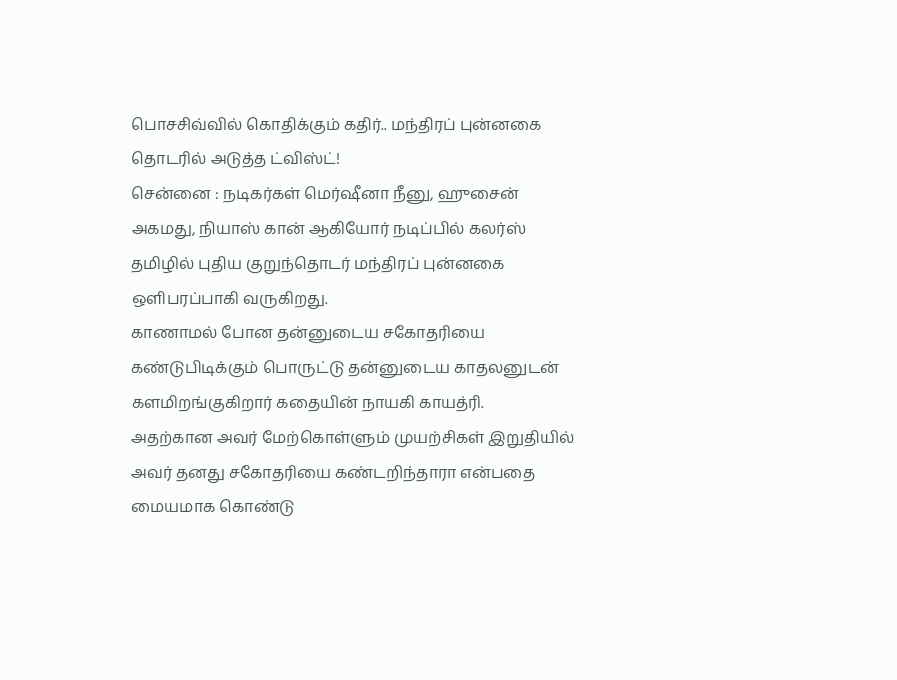பொசசிவ்வில் கொதிக்கும் கதிர்.. மந்திரப் புன்னகை தொடரில் அடுத்த ட்விஸ்ட்!
சென்னை : நடிகர்கள் மெர்ஷீனா நீனு, ஹுசைன் அகமது, நியாஸ் கான் ஆகியோர் நடிப்பில் கலர்ஸ் தமிழில் புதிய குறுந்தொடர் மந்திரப் புன்னகை ஒளிபரப்பாகி வருகிறது.
காணாமல் போன தன்னுடைய சகோதரியை கண்டுபிடிக்கும் பொருட்டு தன்னுடைய காதலனுடன் களமிறங்குகிறார் கதையின் நாயகி காயத்ரி.
அதற்கான அவர் மேற்கொள்ளும் முயற்சிகள் இறுதியில் அவர் தனது சகோதரியை கண்டறிந்தாரா என்பதை மையமாக கொண்டு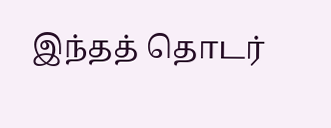இந்தத் தொடர்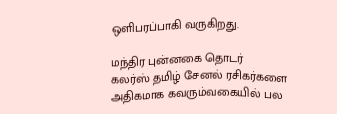ஒளிபரப்பாகி வருகிறது.

மந்திர புன்னகை தொடர்
கலர்ஸ் தமிழ் சேனல் ரசிகர்களை அதிகமாக கவரும்வகையில் பல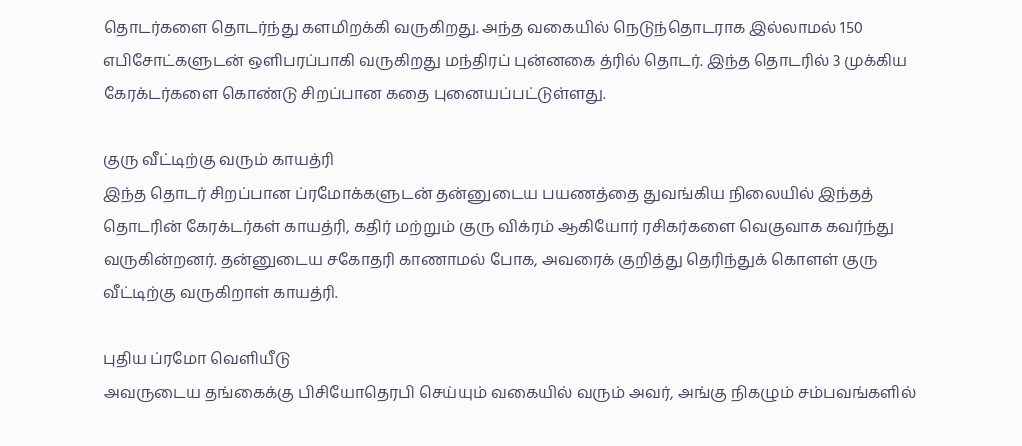தொடர்களை தொடர்ந்து களமிறக்கி வருகிறது. அந்த வகையில் நெடுந்தொடராக இல்லாமல் 150 எபிசோட்களுடன் ஒளிபரப்பாகி வருகிறது மந்திரப் புன்னகை த்ரில் தொடர். இந்த தொடரில் 3 முக்கிய கேரக்டர்களை கொண்டு சிறப்பான கதை புனையப்பட்டுள்ளது.

குரு வீட்டிற்கு வரும் காயத்ரி
இந்த தொடர் சிறப்பான ப்ரமோக்களுடன் தன்னுடைய பயணத்தை துவங்கிய நிலையில் இந்தத் தொடரின் கேரக்டர்கள் காயத்ரி, கதிர் மற்றும் குரு விக்ரம் ஆகியோர் ரசிகர்களை வெகுவாக கவர்ந்து வருகின்றனர். தன்னுடைய சகோதரி காணாமல் போக, அவரைக் குறித்து தெரிந்துக் கொளள் குரு வீட்டிற்கு வருகிறாள் காயத்ரி.

புதிய ப்ரமோ வெளியீடு
அவருடைய தங்கைக்கு பிசியோதெரபி செய்யும் வகையில் வரும் அவர், அங்கு நிகழும் சம்பவங்களில்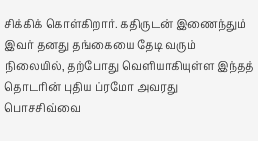சிக்கிக் கொள்கிறார். கதிருடன் இணைந்தும் இவர் தனது தங்கையை தேடி வரும் நிலையில், தற்போது வெளியாகியுள்ள இந்தத் தொடரின் புதிய ப்ரமோ அவரது பொசசிவ்வை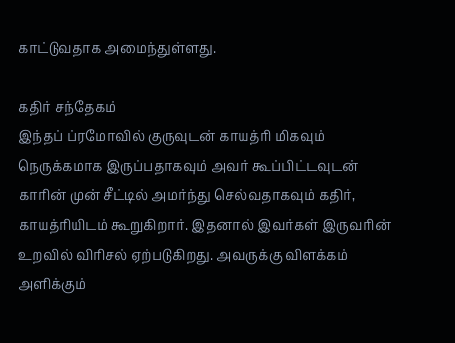காட்டுவதாக அமைந்துள்ளது.

கதிர் சந்தேகம்
இந்தப் ப்ரமோவில் குருவுடன் காயத்ரி மிகவும் நெருக்கமாக இருப்பதாகவும் அவர் கூப்பிட்டவுடன் காரின் முன் சீட்டில் அமர்ந்து செல்வதாகவும் கதிர், காயத்ரியிடம் கூறுகிறார். இதனால் இவர்கள் இருவரின் உறவில் விரிசல் ஏற்படுகிறது. அவருக்கு விளக்கம் அளிக்கும்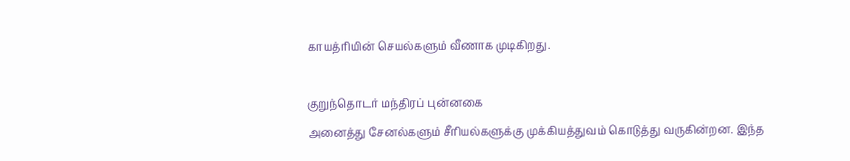காயத்ரியின் செயல்களும் வீணாக முடிகிறது.

குறுந்தொடர் மந்திரப் புன்னகை
அனைத்து சேனல்களும் சீரியல்களுக்கு முக்கியத்துவம் கொடுத்து வருகின்றன. இந்த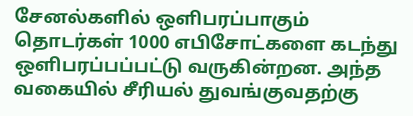சேனல்களில் ஒளிபரப்பாகும் தொடர்கள் 1000 எபிசோட்களை கடந்து ஒளிபரப்பப்பட்டு வருகின்றன. அந்த வகையில் சீரியல் துவங்குவதற்கு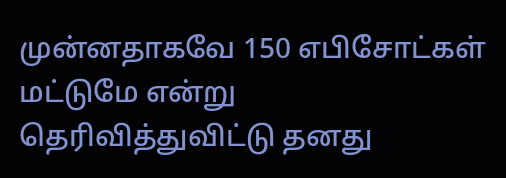முன்னதாகவே 150 எபிசோட்கள் மட்டுமே என்று தெரிவித்துவிட்டு தனது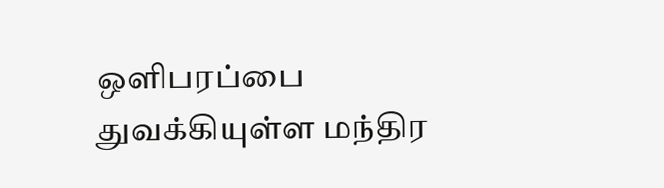ஒளிபரப்பை துவக்கியுள்ள மந்திர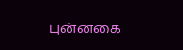புன்னகை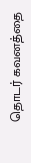தொடர் கவனத்தை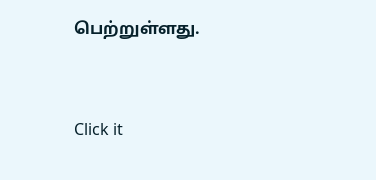பெற்றுள்ளது.


Click it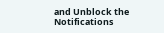and Unblock the Notifications